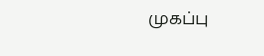முகப்பு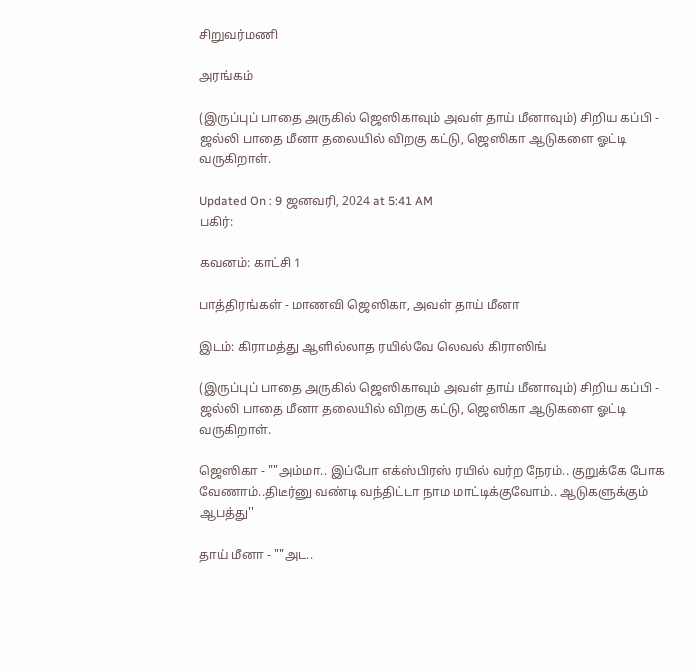சிறுவர்மணி

அரங்கம்

(இருப்புப் பாதை அருகில் ஜெஸிகாவும் அவள் தாய் மீனாவும்) சிறிய கப்பி - ஜல்லி பாதை மீனா தலையில் விறகு கட்டு, ஜெஸிகா ஆடுகளை ஓட்டி வருகிறாள்.

Updated On : 9 ஜனவரி, 2024 at 5:41 AM
பகிர்:

கவனம்: காட்சி 1

பாத்திரங்கள் - மாணவி ஜெஸிகா, அவள் தாய் மீனா

இடம்: கிராமத்து ஆளில்லாத ரயில்வே லெவல் கிராஸிங்

(இருப்புப் பாதை அருகில் ஜெஸிகாவும் அவள் தாய் மீனாவும்) சிறிய கப்பி - ஜல்லி பாதை மீனா தலையில் விறகு கட்டு, ஜெஸிகா ஆடுகளை ஓட்டி வருகிறாள்.

ஜெஸிகா - ""அம்மா.. இப்போ எக்ஸ்பிரஸ் ரயில் வர்ற நேரம்.. குறுக்கே போக வேணாம்..திடீர்னு வண்டி வந்திட்டா நாம மாட்டிக்குவோம்.. ஆடுகளுக்கும் ஆபத்து''

தாய் மீனா - ""அட..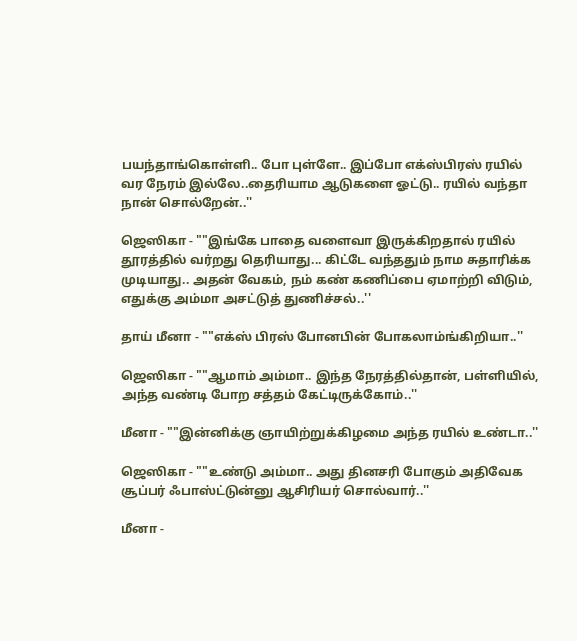பயந்தாங்கொள்ளி.. போ புள்ளே.. இப்போ எக்ஸ்பிரஸ் ரயில் வர நேரம் இல்லே..தைரியாம ஆடுகளை ஓட்டு.. ரயில் வந்தா நான் சொல்றேன்..''

ஜெஸிகா - ""இங்கே பாதை வளைவா இருக்கிறதால் ரயில் தூரத்தில் வர்றது தெரியாது... கிட்டே வந்ததும் நாம சுதாரிக்க முடியாது.. அதன் வேகம், நம் கண் கணிப்பை ஏமாற்றி விடும், எதுக்கு அம்மா அசட்டுத் துணிச்சல்..''

தாய் மீனா - ""எக்ஸ் பிரஸ் போனபின் போகலாம்ங்கிறியா..''

ஜெஸிகா - ""ஆமாம் அம்மா.. இந்த நேரத்தில்தான், பள்ளியில், அந்த வண்டி போற சத்தம் கேட்டிருக்கோம்..''

மீனா - ""இன்னிக்கு ஞாயிற்றுக்கிழமை அந்த ரயில் உண்டா..''

ஜெஸிகா - ""உண்டு அம்மா.. அது தினசரி போகும் அதிவேக சூப்பர் ஃபாஸ்ட்டுன்னு ஆசிரியர் சொல்வார்..''

மீனா -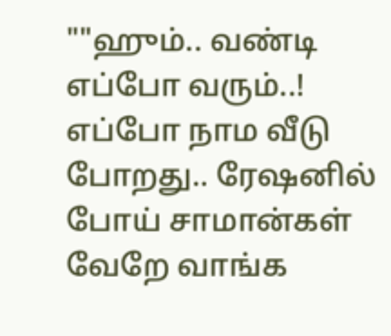""ஹும்.. வண்டி எப்போ வரும்..! எப்போ நாம வீடு போறது.. ரேஷனில் போய் சாமான்கள் வேறே வாங்க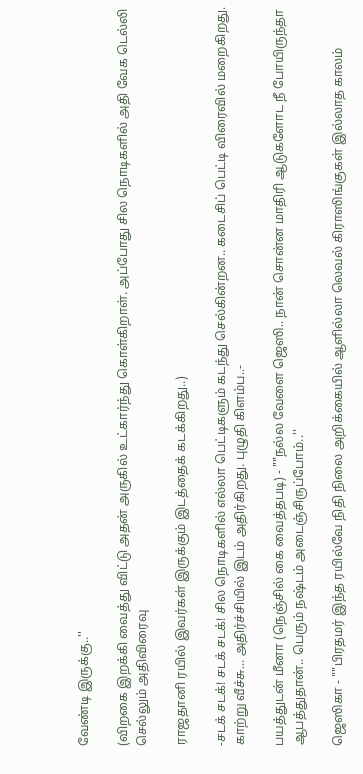வேண்டி இருக்கு..''

(விறகை இறக்கி வைத்து விட்டு அதன் அருகில் உட்கார்ந்து கொள்கிறாள். அப்போது சில நொடிகளில் அதி வேக டெல்லி செல்லும் அதிவிரைவு

ராஜதானி ரயில் இவர்கள் இருக்கும் இடத்தைக் கடக்கிறது..)

-சடக் சடக்! சடக் சடக்! சில நொடிகளில் எல்லா பெட்டிகளும் கடந்து செல்கின்றன.. கடைசிப் பெட்டி விரைவில் மறைகிறது. காற்று வீச்சு... அதிர்ச்சியில் இடம் அதிர்கிறது. புழுதி கிளம்ப..-

பயத்துடன் மீனா (நெஞ்சில் கை வைத்தபடி) - ""நல்ல வேளை ஜெஸி.. நான் சொன்ன மாதிரி ஆடுகளோட நீ போயிருந்தா ஆபத்துதான்.. பெரும் நஷ்டம் அடைஞ்சிருப்போம்..''

ஜெஸிகா - ""பிரதமர் இந்த ரயில்வே நிதி நிலை அறிக்கையில் ஆளில்லா லெவல் கிராஸிங்குகள் இல்லாத காலம்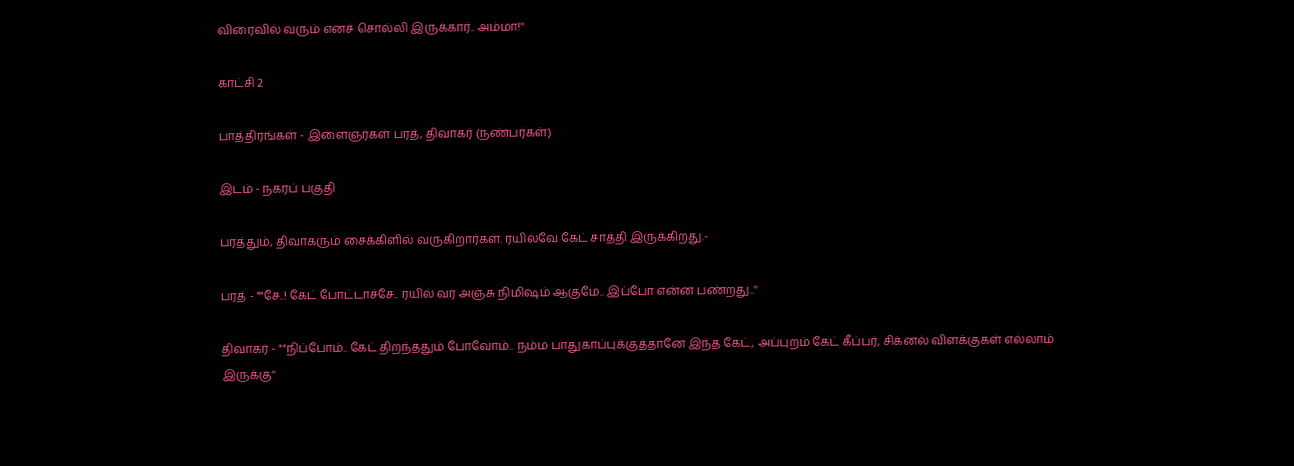விரைவில் வரும் எனச் சொல்லி இருக்கார்.. அம்மா!''

காட்சி 2

பாத்திரங்கள் - இளைஞர்கள் பரத், திவாகர் (நண்பர்கள்)

இடம் - நகரப் பகுதி

பரத்தும், திவாகரும் சைக்கிளில் வருகிறார்கள். ரயில்வே கேட் சாத்தி இருக்கிறது.-

பரத் - ""சே..! கேட் போட்டாச்சே.. ரயில் வர அஞ்சு நிமிஷம் ஆகுமே.. இப்போ என்ன பண்றது..''

திவாகர் - ""நிப்போம்.. கேட் திறந்ததும் போவோம்.. நம்ம பாதுகாப்புக்குத்தானே இந்த கேட், அப்புறம் கேட் கீப்பர், சிக்னல் விளக்குகள் எல்லாம் இருக்கு''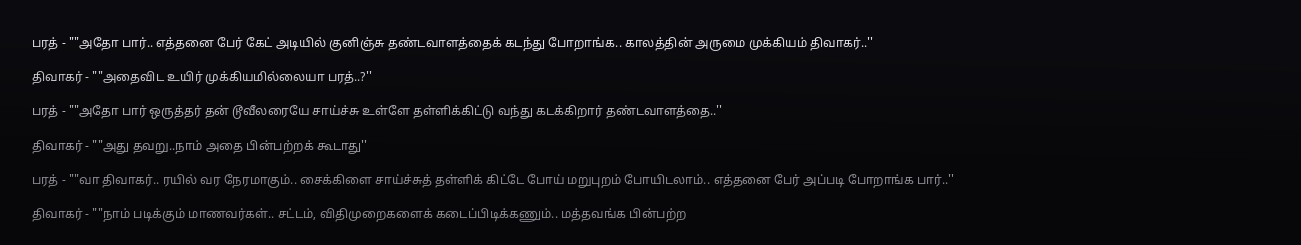பரத் - ""அதோ பார்.. எத்தனை பேர் கேட் அடியில் குனிஞ்சு தண்டவாளத்தைக் கடந்து போறாங்க.. காலத்தின் அருமை முக்கியம் திவாகர்..''

திவாகர் - ""அதைவிட உயிர் முக்கியமில்லையா பரத்..?''

பரத் - ""அதோ பார் ஒருத்தர் தன் டூவீலரையே சாய்ச்சு உள்ளே தள்ளிக்கிட்டு வந்து கடக்கிறார் தண்டவாளத்தை..''

திவாகர் - ""அது தவறு..நாம் அதை பின்பற்றக் கூடாது''

பரத் - ""வா திவாகர்.. ரயில் வர நேரமாகும்.. சைக்கிளை சாய்ச்சுத் தள்ளிக் கிட்டே போய் மறுபுறம் போயிடலாம்.. எத்தனை பேர் அப்படி போறாங்க பார்..''

திவாகர் - ""நாம் படிக்கும் மாணவர்கள்.. சட்டம், விதிமுறைகளைக் கடைப்பிடிக்கணும்.. மத்தவங்க பின்பற்ற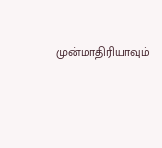முன்மாதிரியாவும்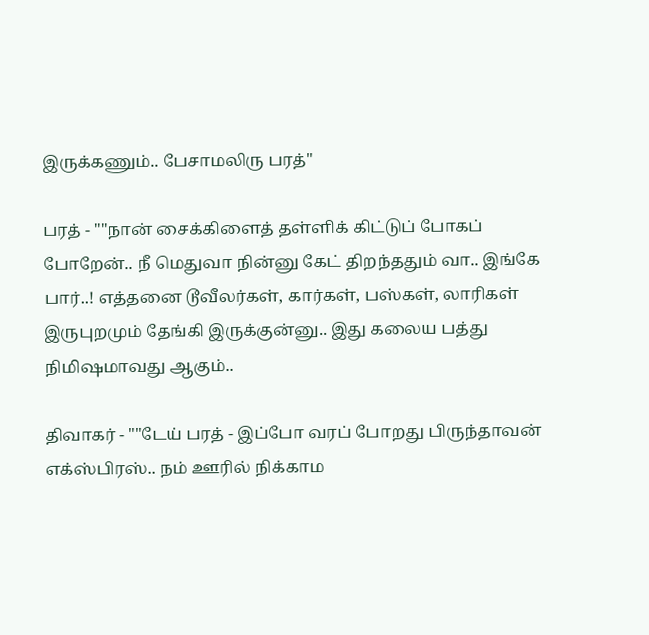இருக்கணும்.. பேசாமலிரு பரத்''

பரத் - ""நான் சைக்கிளைத் தள்ளிக் கிட்டுப் போகப் போறேன்.. நீ மெதுவா நின்னு கேட் திறந்ததும் வா.. இங்கே பார்..! எத்தனை டூவீலர்கள், கார்கள், பஸ்கள், லாரிகள் இருபுறமும் தேங்கி இருக்குன்னு.. இது கலைய பத்து நிமிஷமாவது ஆகும்..

திவாகர் - ""டேய் பரத் - இப்போ வரப் போறது பிருந்தாவன் எக்ஸ்பிரஸ்.. நம் ஊரில் நிக்காம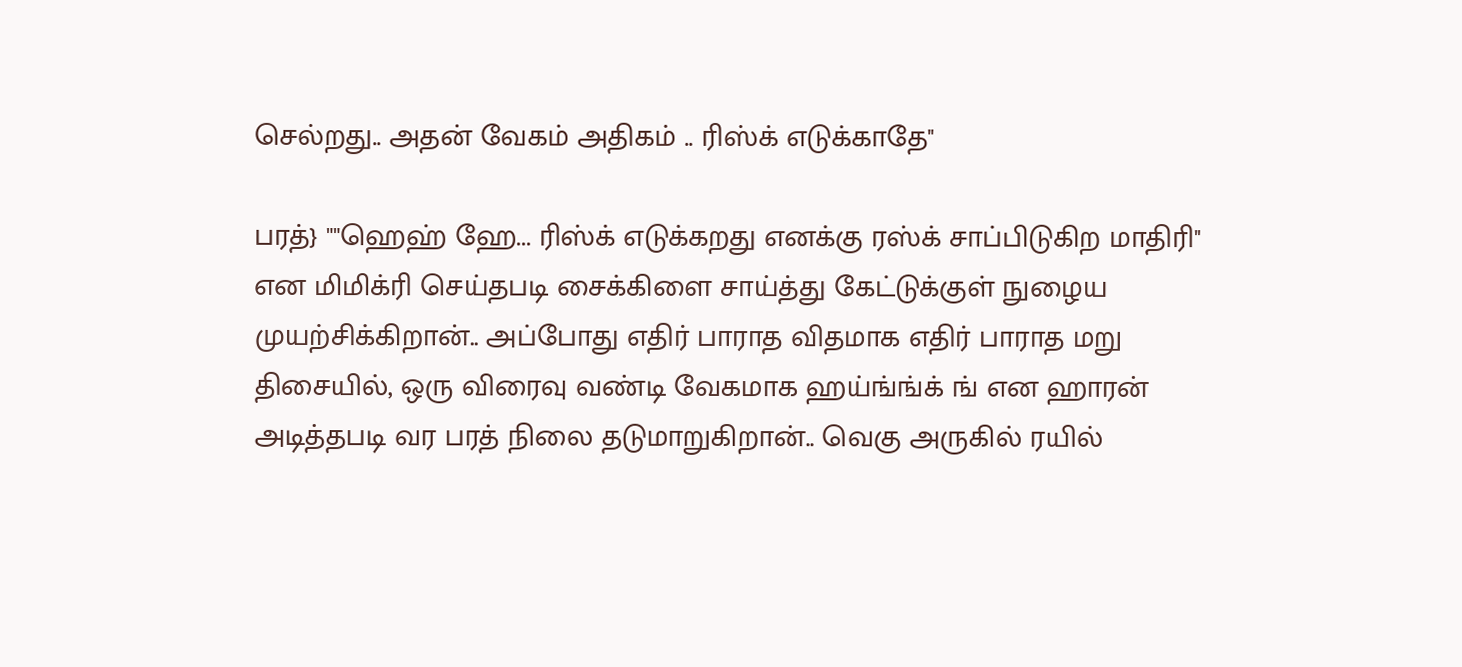செல்றது.. அதன் வேகம் அதிகம் .. ரிஸ்க் எடுக்காதே''

பரத்} ""ஹெஹ் ஹே... ரிஸ்க் எடுக்கறது எனக்கு ரஸ்க் சாப்பிடுகிற மாதிரி'' என மிமிக்ரி செய்தபடி சைக்கிளை சாய்த்து கேட்டுக்குள் நுழைய முயற்சிக்கிறான்.. அப்போது எதிர் பாராத விதமாக எதிர் பாராத மறு திசையில், ஒரு விரைவு வண்டி வேகமாக ஹய்ங்ங்க் ங் என ஹாரன் அடித்தபடி வர பரத் நிலை தடுமாறுகிறான்.. வெகு அருகில் ரயில்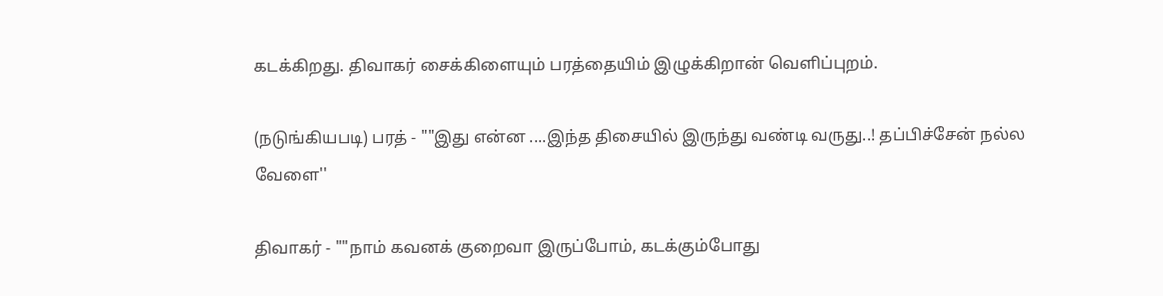கடக்கிறது. திவாகர் சைக்கிளையும் பரத்தையிம் இழுக்கிறான் வெளிப்புறம்.

(நடுங்கியபடி) பரத் - ""இது என்ன ....இந்த திசையில் இருந்து வண்டி வருது..! தப்பிச்சேன் நல்ல வேளை''

திவாகர் - ""நாம் கவனக் குறைவா இருப்போம், கடக்கும்போது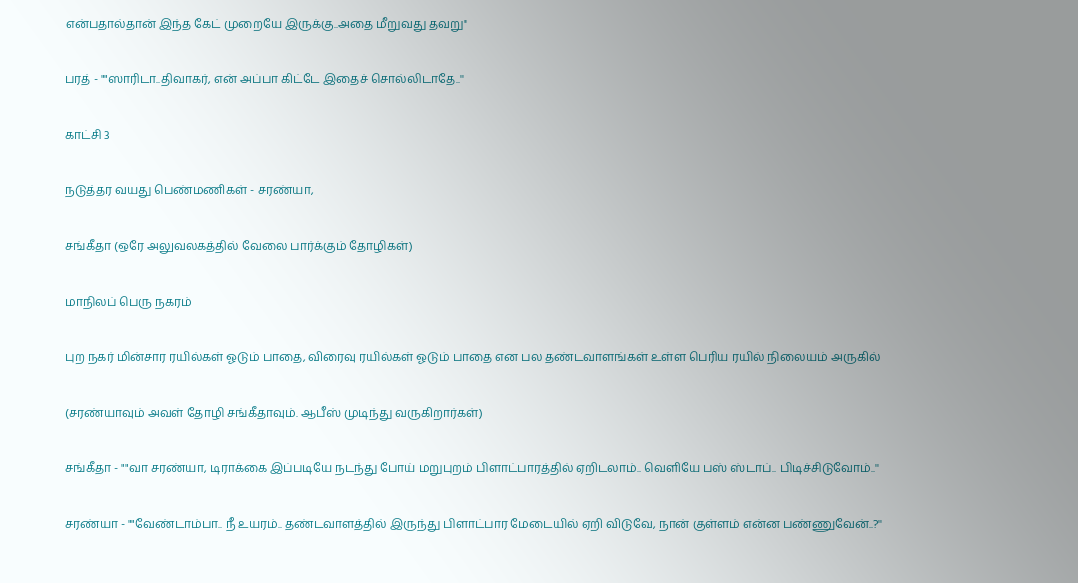என்பதால்தான் இந்த கேட் முறையே இருக்கு..அதை மீறுவது தவறு''

பரத் - ""ஸாரிடா..திவாகர், என் அப்பா கிட்டே இதைச் சொல்லிடாதே..''

காட்சி 3

நடுத்தர வயது பெண்மணிகள் - சரண்யா,

சங்கீதா (ஒரே அலுவலகத்தில் வேலை பார்க்கும் தோழிகள்)

மாநிலப் பெரு நகரம்

புற நகர் மின்சார ரயில்கள் ஓடும் பாதை, விரைவு ரயில்கள் ஓடும் பாதை என பல தண்டவாளங்கள் உள்ள பெரிய ரயில் நிலையம் அருகில்

(சரண்யாவும் அவள் தோழி சங்கீதாவும். ஆபீஸ் முடிந்து வருகிறார்கள்)

சங்கீதா - ""வா சரண்யா, டிராக்கை இப்படியே நடந்து போய் மறுபுறம் பிளாட்பாரத்தில் ஏறிடலாம்.. வெளியே பஸ் ஸ்டாப்.. பிடிச்சிடுவோம்..''

சரண்யா - ""வேண்டாம்பா.. நீ உயரம்.. தண்டவாளத்தில் இருந்து பிளாட்பார மேடையில் ஏறி விடுவே, நான் குள்ளம் என்ன பண்ணுவேன்..?''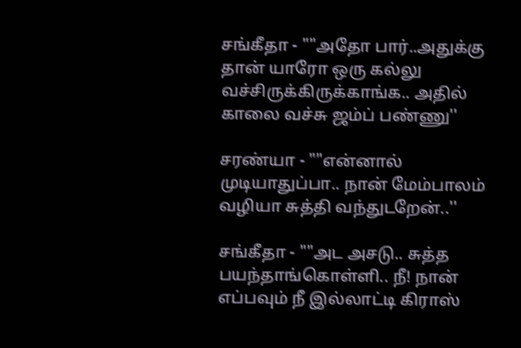சங்கீதா - ""அதோ பார்..அதுக்கு தான் யாரோ ஒரு கல்லு வச்சிருக்கிருக்காங்க.. அதில் காலை வச்சு ஜம்ப் பண்ணு''

சரண்யா - ""என்னால் முடியாதுப்பா.. நான் மேம்பாலம் வழியா சுத்தி வந்துடறேன்..''

சங்கீதா - ""அட அசடு.. சுத்த பயந்தாங்கொள்ளி.. நீ! நான் எப்பவும் நீ இல்லாட்டி கிராஸ்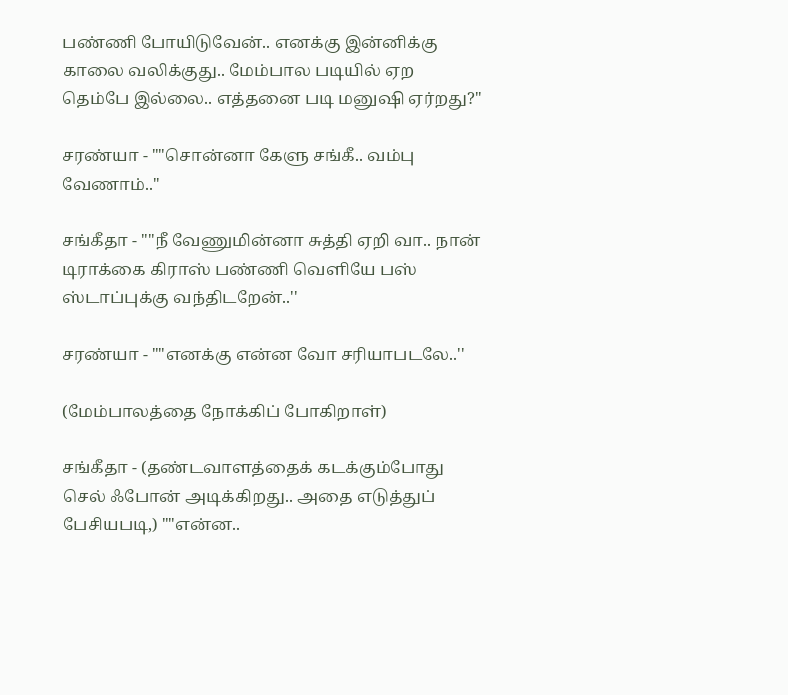பண்ணி போயிடுவேன்.. எனக்கு இன்னிக்கு காலை வலிக்குது.. மேம்பால படியில் ஏற தெம்பே இல்லை.. எத்தனை படி மனுஷி ஏர்றது?''

சரண்யா - ""சொன்னா கேளு சங்கீ.. வம்பு வேணாம்..''

சங்கீதா - ""நீ வேணுமின்னா சுத்தி ஏறி வா.. நான் டிராக்கை கிராஸ் பண்ணி வெளியே பஸ் ஸ்டாப்புக்கு வந்திடறேன்..''

சரண்யா - ""எனக்கு என்ன வோ சரியாபடலே..''

(மேம்பாலத்தை நோக்கிப் போகிறாள்)

சங்கீதா - (தண்டவாளத்தைக் கடக்கும்போது செல் ஃபோன் அடிக்கிறது.. அதை எடுத்துப் பேசியபடி,) ""என்ன..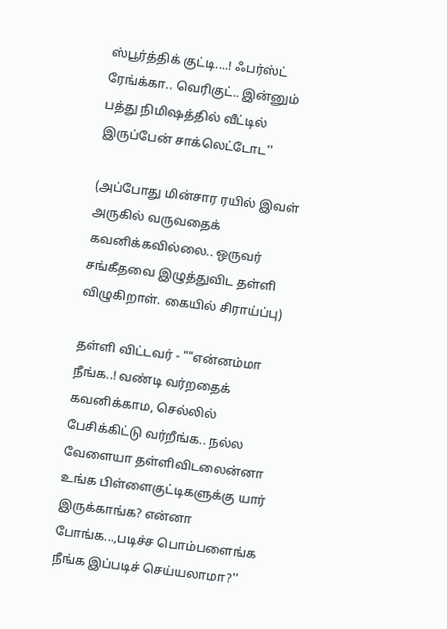ஸ்பூர்த்திக் குட்டி....! ஃபர்ஸ்ட் ரேங்க்கா.. வெரிகுட்.. இன்னும் பத்து நிமிஷத்தில் வீட்டில் இருப்பேன் சாக்லெட்டோட''

(அப்போது மின்சார ரயில் இவள் அருகில் வருவதைக் கவனிக்கவில்லை.. ஒருவர் சங்கீதவை இழுத்துவிட தள்ளி விழுகிறாள். கையில் சிராய்ப்பு)

தள்ளி விட்டவர் - ""என்னம்மா நீங்க..! வண்டி வர்றதைக் கவனிக்காம, செல்லில் பேசிக்கிட்டு வர்றீங்க.. நல்ல வேளையா தள்ளிவிடலைன்னா உங்க பிள்ளைகுட்டிகளுக்கு யார் இருக்காங்க? என்னா போங்க...,படிச்ச பொம்பளைங்க நீங்க இப்படிச் செய்யலாமா?''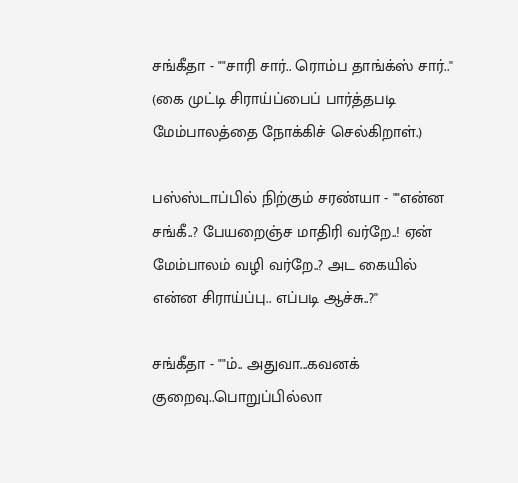சங்கீதா - ""சாரி சார்.. ரொம்ப தாங்க்ஸ் சார்..'' (கை முட்டி சிராய்ப்பைப் பார்த்தபடி மேம்பாலத்தை நோக்கிச் செல்கிறாள்.)

பஸ்ஸ்டாப்பில் நிற்கும் சரண்யா - ""என்ன சங்கீ..? பேயறைஞ்ச மாதிரி வர்றே..! ஏன் மேம்பாலம் வழி வர்றே..? அட கையில் என்ன சிராய்ப்பு.. எப்படி ஆச்சு..?''

சங்கீதா - ""ம்.. அதுவா...கவனக் குறைவு..பொறுப்பில்லா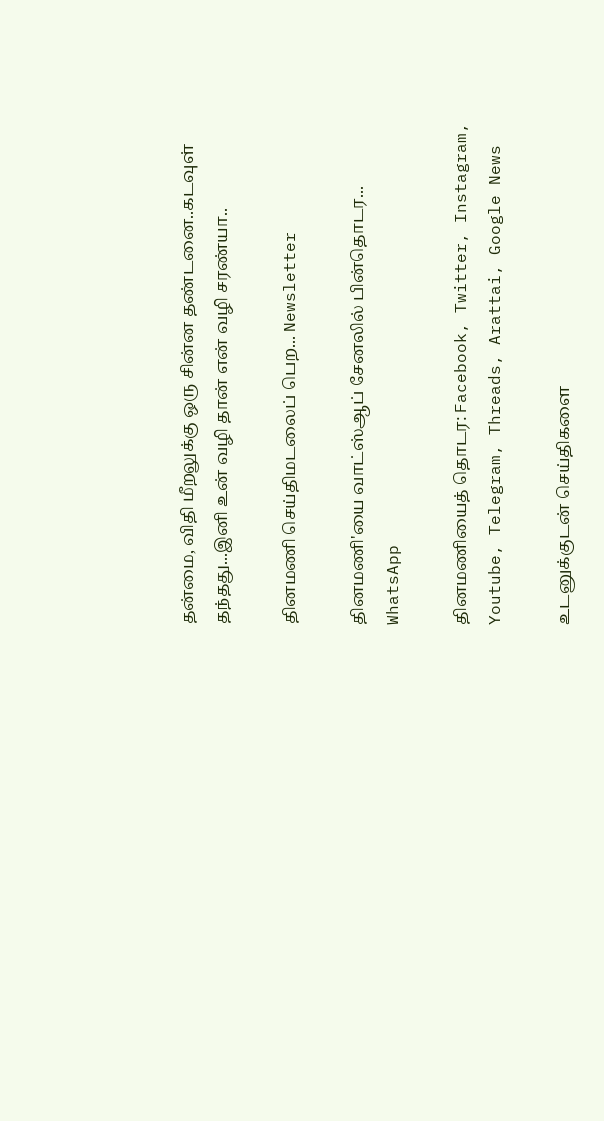தன்மை, விதி மீறலுக்கு ஒரு சின்ன தண்டனை..கடவுள் தந்தது...இனி உன் வழி தான் என் வழி சரண்யா..

தினமணி செய்திமடலைப் பெற... Newsletter

தினமணி'யை வாட்ஸ்ஆப் சேனலில் பின்தொடர... WhatsApp

தினமணியைத் தொடர: Facebook, Twitter, Instagram, Youtube, Telegram, Threads, Arattai, Google News

உடனுக்குடன் செய்திகளை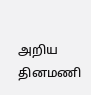அறிய தினமணி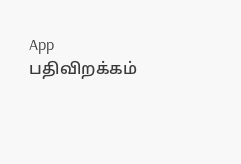App பதிவிறக்கம்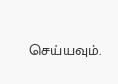செய்யவும்.